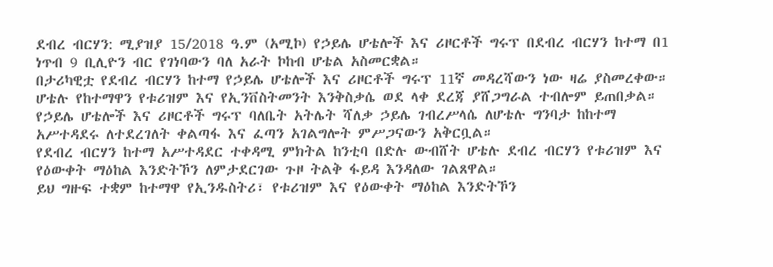ደብረ ብርሃን: ሚያዝያ 15/2018 ዓ.ም (አሚኮ) የኃይሌ ሆቴሎች እና ሪዞርቶች ግሩፕ በደብረ ብርሃን ከተማ በ1 ነጥብ 9 ቢሊዮን ብር የገነባውን ባለ አራት ኮከብ ሆቴል አስመርቋል።
በታሪካዊቷ የደብረ ብርሃን ከተማ የኃይሌ ሆቴሎች እና ሪዞርቶች ግሩፕ 11ኛ መዳረሻውን ነው ዛሬ ያስመረቀው።
ሆቴሉ የከተማዋን የቱሪዝም እና የኢንቨስትመንት እንቅስቃሴ ወደ ላቀ ደረጃ ያሸጋግራል ተብሎም ይጠበቃል።
የኃይሌ ሆቴሎች እና ሪዞርቶች ግሩፕ ባለቤት አትሌት ሻለቃ ኃይሌ ገብረሥላሴ ለሆቴሉ ግንባታ ከከተማ አሥተዳደሩ ለተደረገለት ቀልጣፋ እና ፈጣን አገልግሎት ምሥጋናውን አቅርቧል።
የደብረ ብርሃን ከተማ አሥተዳደር ተቀዳሚ ምክትል ከንቲባ በድሉ ውብሸት ሆቴሉ ደብረ ብርሃን የቱሪዝም እና የዕውቀት ማዕከል እንድትኾን ለምታደርገው ጉዞ ትልቅ ፋይዳ እንዳለው ገልጸዋል።
ይህ ግዙፍ ተቋም ከተማዋ የኢንዱስትሪ፣ የቱሪዝም እና የዕውቀት ማዕከል እንድትኾን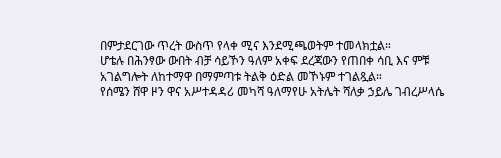በምታደርገው ጥረት ውስጥ የላቀ ሚና እንደሚጫወትም ተመላክቷል።
ሆቴሉ በሕንፃው ውበት ብቻ ሳይኾን ዓለም አቀፍ ደረጃውን የጠበቀ ሳቢ እና ምቹ አገልግሎት ለከተማዋ በማምጣቱ ትልቅ ዕድል መኾኑም ተገልጿል።
የሰሜን ሸዋ ዞን ዋና አሥተዳዳሪ መካሻ ዓለማየሁ አትሌት ሻለቃ ኃይሌ ገብረሥላሴ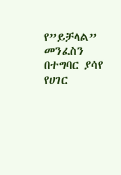የ”ይቻላል” መንፈስን በተግባር ያሳየ የሀገር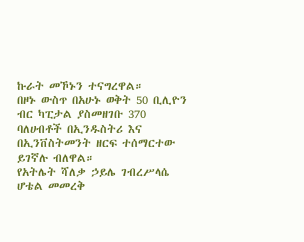ኩራት መኾኑን ተናግረዋል።
በዞኑ ውስጥ በአሁኑ ወቅት 50 ቢሊዮን ብር ካፒታል ያስመዘገቡ 370 ባለሀብቶች በኢንዱስትሪ እና በኢንቨስትመንት ዘርፍ ተሰማርተው ይገኛሉ ብለዋል።
የአትሌት ሻለቃ ኃይሌ ገብረሥላሴ ሆቴል መመረቅ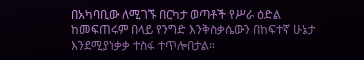በአካባቢው ለሚገኙ በርካታ ወጣቶች የሥራ ዕድል ከመፍጠሩም በላይ የንግድ እንቅስቃሴውን በከፍተኛ ሁኔታ እንደሚያነቃቃ ተስፋ ተጥሎበታል።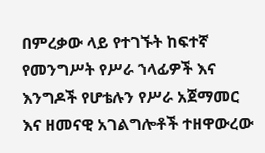በምረቃው ላይ የተገኙት ከፍተኛ የመንግሥት የሥራ ኀላፊዎች እና እንግዶች የሆቴሉን የሥራ አጀማመር እና ዘመናዊ አገልግሎቶች ተዘዋውረው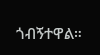ጎብኝተዋል።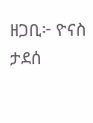ዘጋቢ፦ ዮናስ ታደሰ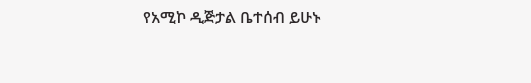የአሚኮ ዲጅታል ቤተሰብ ይሁኑ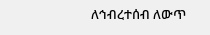ለኅብረተሰብ ለውጥ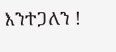እንተጋለን !